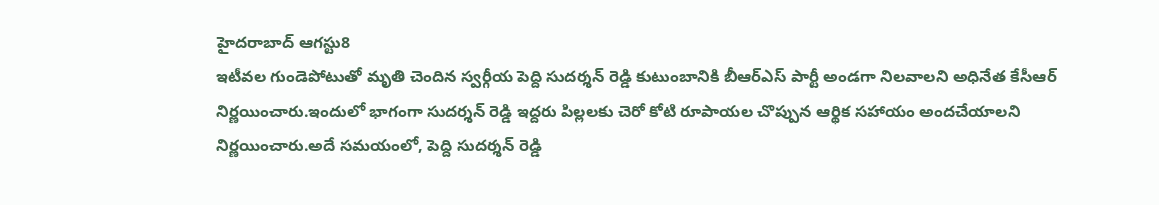హైదరాబాద్ ఆగస్టు8
ఇటీవల గుండెపోటుతో మృతి చెందిన స్వర్గీయ పెద్ది సుదర్శన్ రెడ్డి కుటుంబానికి బీఆర్ఎస్ పార్టీ అండగా నిలవాలని అధినేత కేసీఆర్ నిర్ణయించారు.ఇందులో భాగంగా సుదర్శన్ రెడ్డి ఇద్దరు పిల్లలకు చెరో కోటి రూపాయల చొప్పున ఆర్థిక సహాయం అందచేయాలని నిర్ణయించారు.అదే సమయంలో, పెద్ది సుదర్శన్ రెడ్డి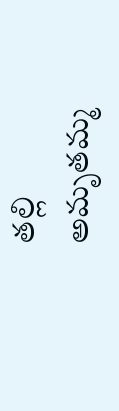తల్లి అమృతమ్మ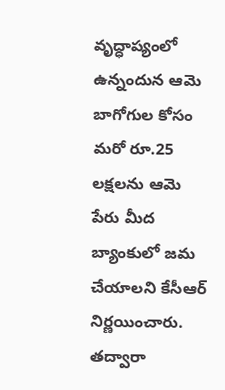వృద్ధాప్యంలో ఉన్నందున ఆమె బాగోగుల కోసం మరో రూ.25 లక్షలను ఆమె పేరు మీద బ్యాంకులో జమ చేయాలని కేసీఆర్ నిర్ణయించారు.
తద్వారా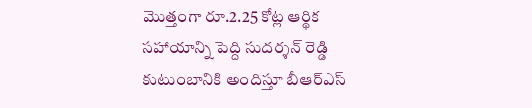మొత్తంగా రూ.2.25 కోట్ల ఆర్థిక సహాయాన్ని పెద్ది సుదర్శన్ రెడ్డి కుటుంబానికి అందిస్తూ బీఆర్ఎస్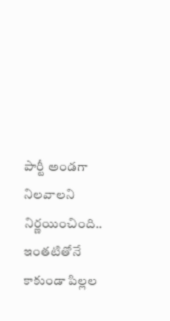పార్టీ అండగా నిలవాలని నిర్ణయించింది..
ఇంతటితోనే కాకుండా పిల్లల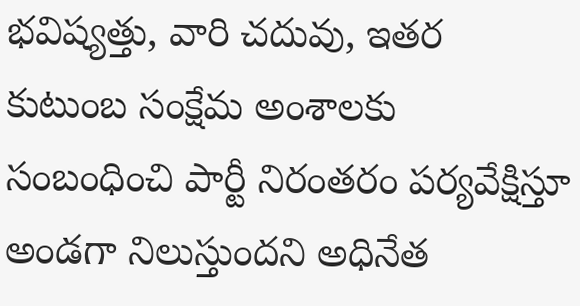భవిష్యత్తు, వారి చదువు, ఇతర కుటుంబ సంక్షేమ అంశాలకు సంబంధించి పార్టీ నిరంతరం పర్యవేక్షిస్తూ అండగా నిలుస్తుందని అధినేత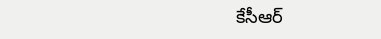కేసీఆర్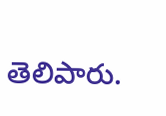తెలిపారు.